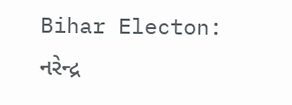Bihar Electon: નરેન્દ્ર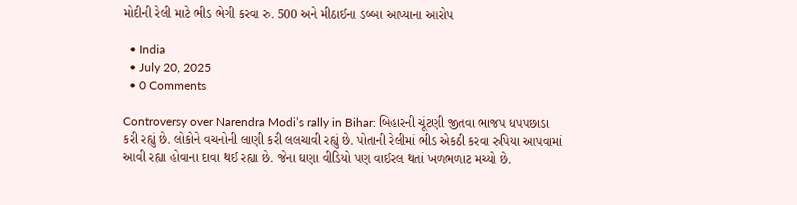મોદીની રેલી માટે ભીડ ભેગી કરવા રુ. 500 અને મીઠાઈના ડબ્બા આપ્યાના આરોપ

  • India
  • July 20, 2025
  • 0 Comments

Controversy over Narendra Modi’s rally in Bihar: બિહારની ચૂંટણી જીતવા ભાજપ ધપપછાડા કરી રહ્યું છે. લોકોને વચનોની લાણી કરી લલચાવી રહ્યું છે. પોતાની રેલીમાં ભીડ એકઠી કરવા રુપિયા આપવામાં આવી રહ્યા હોવાના દાવા થઈ રહ્યા છે. જેના ઘણા વીડિયો પણ વાઈરલ થતાં ખળભળાટ મચ્યો છે.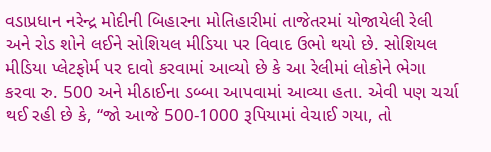વડાપ્રધાન નરેન્દ્ર મોદીની બિહારના મોતિહારીમાં તાજેતરમાં યોજાયેલી રેલી અને રોડ શોને લઈને સોશિયલ મીડિયા પર વિવાદ ઉભો થયો છે. સોશિયલ મીડિયા પ્લેટફોર્મ પર દાવો કરવામાં આવ્યો છે કે આ રેલીમાં લોકોને ભેગા કરવા રુ. 500 અને મીઠાઈના ડબ્બા આપવામાં આવ્યા હતા. એવી પણ ચર્ચા થઈ રહી છે કે, “જો આજે 500-1000 રૂપિયામાં વેચાઈ ગયા, તો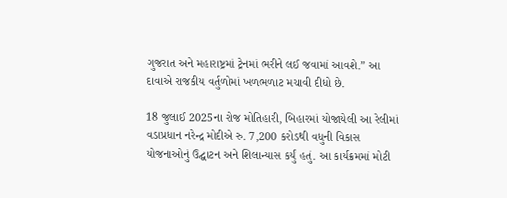ગુજરાત અને મહારાષ્ટ્રમાં ટ્રેનમાં ભરીને લઈ જવામાં આવશે.” આ દાવાએ રાજકીય વર્તુળોમાં ખળભળાટ મચાવી દીધો છે.

18 જુલાઈ 2025ના રોજ મોતિહારી, બિહારમાં યોજાયેલી આ રેલીમાં વડાપ્રધાન નરેન્દ્ર મોદીએ રુ. 7,200 કરોડથી વધુની વિકાસ યોજનાઓનું ઉદ્ઘાટન અને શિલાન્યાસ કર્યું હતું. આ કાર્યક્રમમાં મોટી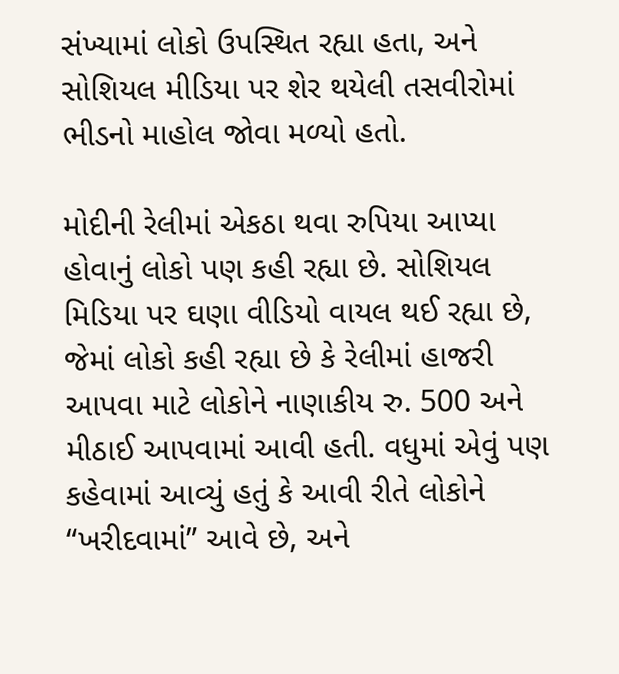સંખ્યામાં લોકો ઉપસ્થિત રહ્યા હતા, અને સોશિયલ મીડિયા પર શેર થયેલી તસવીરોમાં ભીડનો માહોલ જોવા મળ્યો હતો.

મોદીની રેલીમાં એકઠા થવા રુપિયા આપ્યા હોવાનું લોકો પણ કહી રહ્યા છે. સોશિયલ મિડિયા પર ઘણા વીડિયો વાયલ થઈ રહ્યા છે, જેમાં લોકો કહી રહ્યા છે કે રેલીમાં હાજરી આપવા માટે લોકોને નાણાકીય રુ. 500 અને મીઠાઈ આપવામાં આવી હતી. વધુમાં એવું પણ કહેવામાં આવ્યું હતું કે આવી રીતે લોકોને “ખરીદવામાં” આવે છે, અને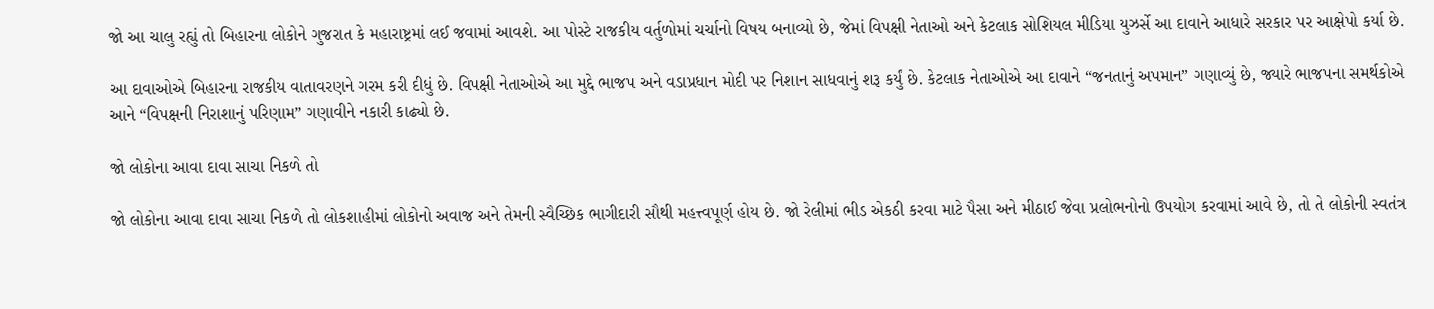જો આ ચાલુ રહ્યું તો બિહારના લોકોને ગુજરાત કે મહારાષ્ટ્રમાં લઈ જવામાં આવશે. આ પોસ્ટે રાજકીય વર્તુળોમાં ચર્ચાનો વિષય બનાવ્યો છે, જેમાં વિપક્ષી નેતાઓ અને કેટલાક સોશિયલ મીડિયા યુઝર્સે આ દાવાને આધારે સરકાર પર આક્ષેપો કર્યા છે.

આ દાવાઓએ બિહારના રાજકીય વાતાવરણને ગરમ કરી દીધું છે. વિપક્ષી નેતાઓએ આ મુદ્દે ભાજપ અને વડાપ્રધાન મોદી પર નિશાન સાધવાનું શરૂ કર્યું છે. કેટલાક નેતાઓએ આ દાવાને “જનતાનું અપમાન” ગણાવ્યું છે, જ્યારે ભાજપના સમર્થકોએ આને “વિપક્ષની નિરાશાનું પરિણામ” ગણાવીને નકારી કાઢ્યો છે.

જો લોકોના આવા દાવા સાચા નિકળે તો

જો લોકોના આવા દાવા સાચા નિકળે તો લોકશાહીમાં લોકોનો અવાજ અને તેમની સ્વૈચ્છિક ભાગીદારી સૌથી મહત્ત્વપૂર્ણ હોય છે. જો રેલીમાં ભીડ એકઠી કરવા માટે પૈસા અને મીઠાઈ જેવા પ્રલોભનોનો ઉપયોગ કરવામાં આવે છે, તો તે લોકોની સ્વતંત્ર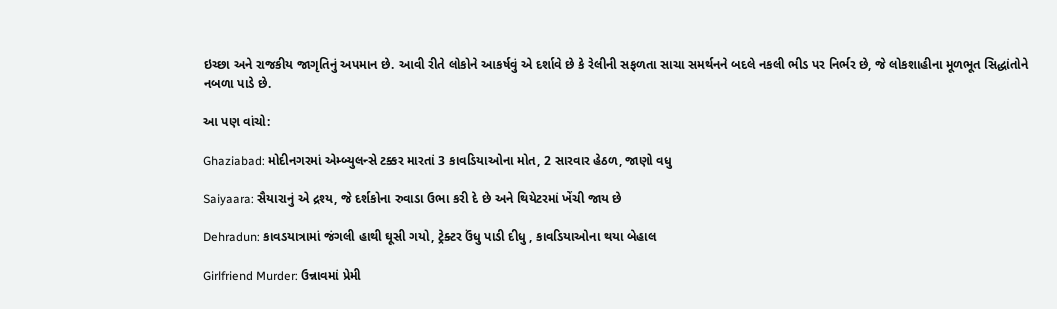ઇચ્છા અને રાજકીય જાગૃતિનું અપમાન છે. આવી રીતે લોકોને આકર્ષવું એ દર્શાવે છે કે રેલીની સફળતા સાચા સમર્થનને બદલે નકલી ભીડ પર નિર્ભર છે, જે લોકશાહીના મૂળભૂત સિદ્ધાંતોને નબળા પાડે છે.

આ પણ વાંચો:

Ghaziabad: મોદીનગરમાં એમ્બ્યુલન્સે ટક્કર મારતાં 3 કાવડિયાઓના મોત, 2 સારવાર હેઠળ, જાણો વધુ

Saiyaara: સૈયારાનું એ દ્રશ્ય, જે દર્શકોના રુવાડા ઉભા કરી દે છે અને થિયેટરમાં ખેંચી જાય છે

Dehradun: કાવડયાત્રામાં જંગલી હાથી ઘૂસી ગયો, ટ્રેક્ટર ઉંધુ પાડી દીધુ , કાવડિયાઓના થયા બેહાલ

Girlfriend Murder: ઉન્નાવમાં પ્રેમી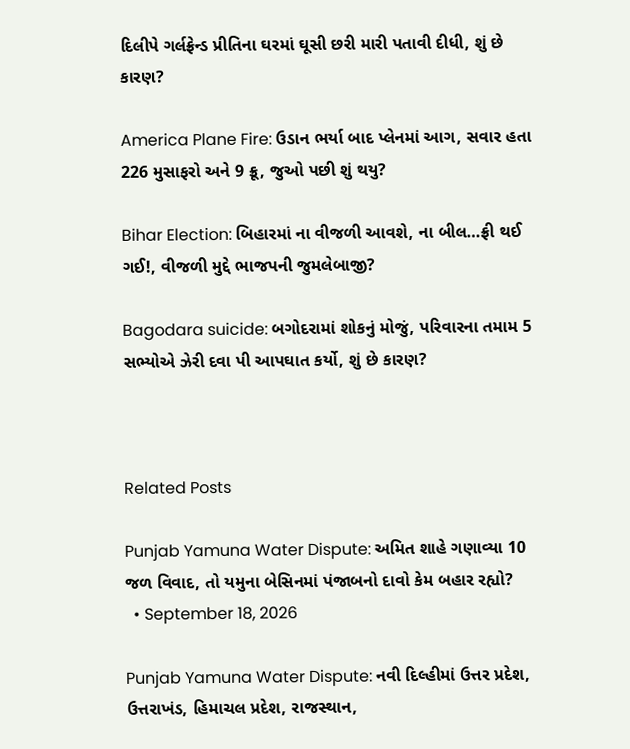દિલીપે ગર્લફ્રેન્ડ પ્રીતિના ઘરમાં ઘૂસી છરી મારી પતાવી દીધી, શું છે કારણ?

America Plane Fire: ઉડાન ભર્યા બાદ પ્લેનમાં આગ, સવાર હતા 226 મુસાફરો અને 9 ક્રૂ, જુઓ પછી શું થયુ?

Bihar Election: બિહારમાં ના વીજળી આવશે, ના બીલ…ફ્રી થઈ ગઈ!, વીજળી મુદ્દે ભાજપની જુમલેબાજી?

Bagodara suicide: બગોદરામાં શોકનું મોજું, પરિવારના તમામ 5 સભ્યોએ ઝેરી દવા પી આપઘાત કર્યો, શું છે કારણ?



Related Posts

Punjab Yamuna Water Dispute: અમિત શાહે ગણાવ્યા 10 જળ વિવાદ, તો યમુના બેસિનમાં પંજાબનો દાવો કેમ બહાર રહ્યો?
  • September 18, 2026

Punjab Yamuna Water Dispute: નવી દિલ્હીમાં ઉત્તર પ્રદેશ, ઉત્તરાખંડ, હિમાચલ પ્રદેશ, રાજસ્થાન,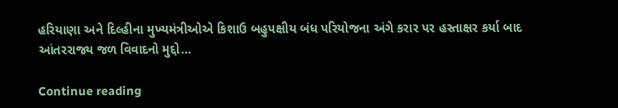હરિયાણા અને દિલ્હીના મુખ્યમંત્રીઓએ કિશાઉ બહુપક્ષીય બંધ પરિયોજના અંગે કરાર પર હસ્તાક્ષર કર્યા બાદ આંતરરાજ્ય જળ વિવાદનો મુદ્દો…

Continue reading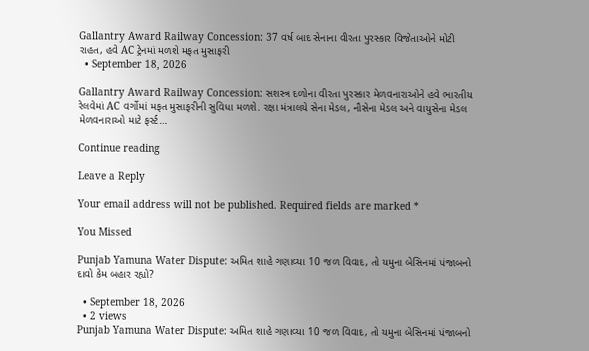Gallantry Award Railway Concession: 37 વર્ષ બાદ સેનાના વીરતા પુરસ્કાર વિજેતાઓને મોટી રાહત, હવે AC ટ્રેનમાં મળશે મફત મુસાફરી
  • September 18, 2026

Gallantry Award Railway Concession: સશસ્ત્ર દળોના વીરતા પુરસ્કાર મેળવનારાઓને હવે ભારતીય રેલવેમાં AC વર્ગોમાં મફત મુસાફરીની સુવિધા મળશે. રક્ષા મંત્રાલયે સેના મેડલ, નૌસેના મેડલ અને વાયુસેના મેડલ મેળવનારાઓ માટે ફર્સ્ટ…

Continue reading

Leave a Reply

Your email address will not be published. Required fields are marked *

You Missed

Punjab Yamuna Water Dispute: અમિત શાહે ગણાવ્યા 10 જળ વિવાદ, તો યમુના બેસિનમાં પંજાબનો દાવો કેમ બહાર રહ્યો?

  • September 18, 2026
  • 2 views
Punjab Yamuna Water Dispute: અમિત શાહે ગણાવ્યા 10 જળ વિવાદ, તો યમુના બેસિનમાં પંજાબનો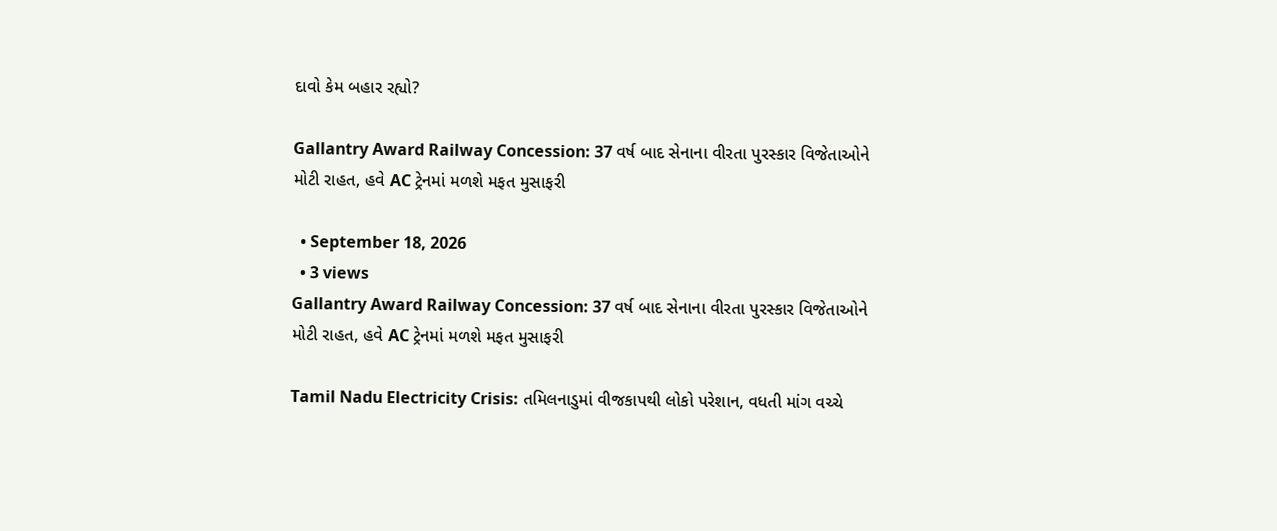દાવો કેમ બહાર રહ્યો?

Gallantry Award Railway Concession: 37 વર્ષ બાદ સેનાના વીરતા પુરસ્કાર વિજેતાઓને મોટી રાહત, હવે AC ટ્રેનમાં મળશે મફત મુસાફરી

  • September 18, 2026
  • 3 views
Gallantry Award Railway Concession: 37 વર્ષ બાદ સેનાના વીરતા પુરસ્કાર વિજેતાઓને મોટી રાહત, હવે AC ટ્રેનમાં મળશે મફત મુસાફરી

Tamil Nadu Electricity Crisis: તમિલનાડુમાં વીજકાપથી લોકો પરેશાન, વધતી માંગ વચ્ચે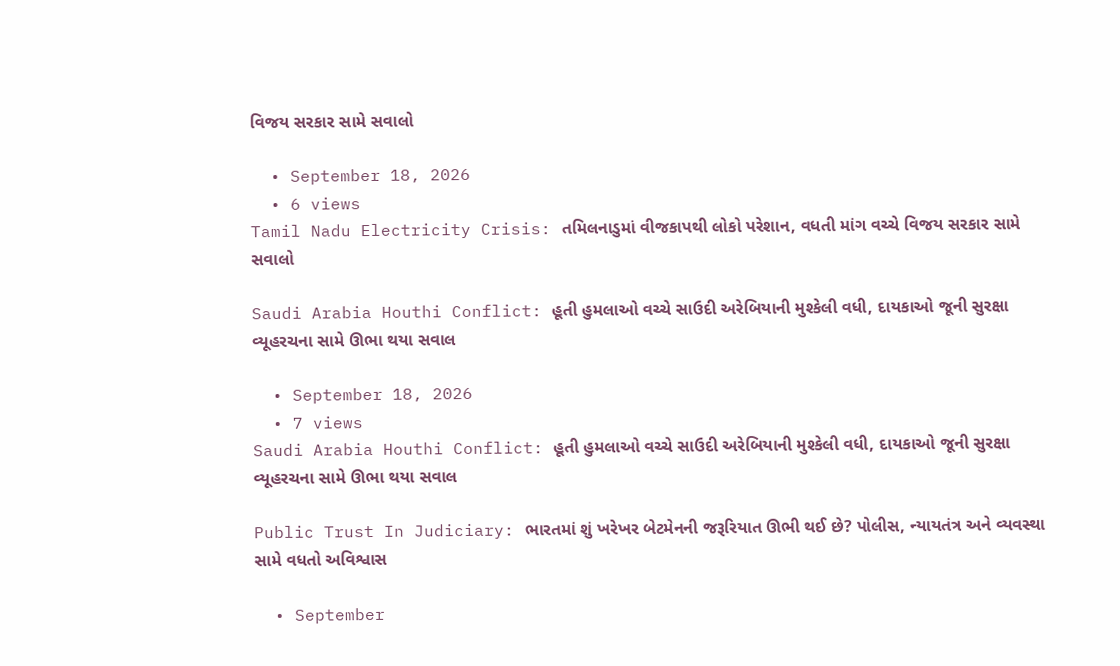વિજય સરકાર સામે સવાલો

  • September 18, 2026
  • 6 views
Tamil Nadu Electricity Crisis: તમિલનાડુમાં વીજકાપથી લોકો પરેશાન, વધતી માંગ વચ્ચે વિજય સરકાર સામે સવાલો

Saudi Arabia Houthi Conflict: હૂતી હુમલાઓ વચ્ચે સાઉદી અરેબિયાની મુશ્કેલી વધી, દાયકાઓ જૂની સુરક્ષા વ્યૂહરચના સામે ઊભા થયા સવાલ

  • September 18, 2026
  • 7 views
Saudi Arabia Houthi Conflict: હૂતી હુમલાઓ વચ્ચે સાઉદી અરેબિયાની મુશ્કેલી વધી, દાયકાઓ જૂની સુરક્ષા વ્યૂહરચના સામે ઊભા થયા સવાલ

Public Trust In Judiciary: ભારતમાં શું ખરેખર બેટમેનની જરૂરિયાત ઊભી થઈ છે? પોલીસ, ન્યાયતંત્ર અને વ્યવસ્થા સામે વધતો અવિશ્વાસ

  • September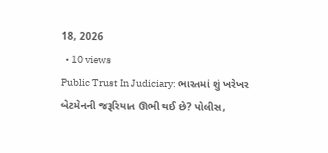18, 2026
  • 10 views
Public Trust In Judiciary: ભારતમાં શું ખરેખર બેટમેનની જરૂરિયાત ઊભી થઈ છે? પોલીસ,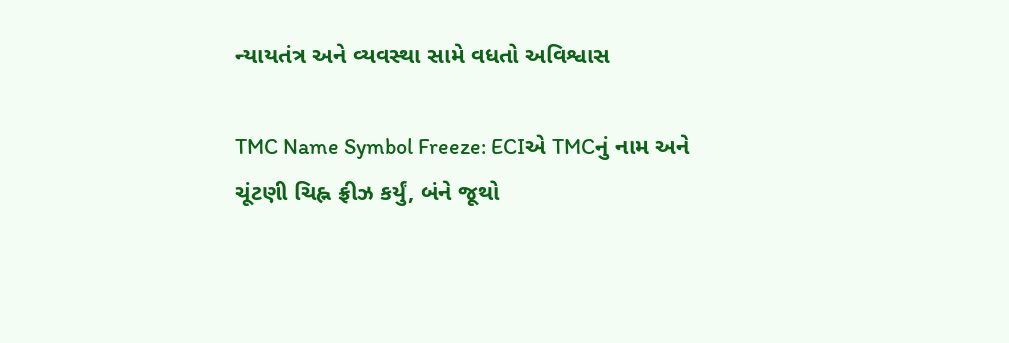ન્યાયતંત્ર અને વ્યવસ્થા સામે વધતો અવિશ્વાસ

TMC Name Symbol Freeze: ECIએ TMCનું નામ અને ચૂંટણી ચિહ્ન ફ્રીઝ કર્યું, બંને જૂથો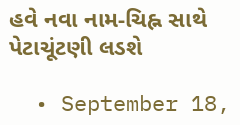હવે નવા નામ-ચિહ્ન સાથે પેટાચૂંટણી લડશે

  • September 18,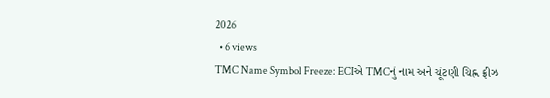2026
  • 6 views
TMC Name Symbol Freeze: ECIએ TMCનું નામ અને ચૂંટણી ચિહ્ન ફ્રીઝ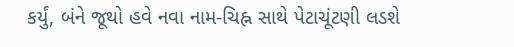કર્યું, બંને જૂથો હવે નવા નામ-ચિહ્ન સાથે પેટાચૂંટણી લડશે